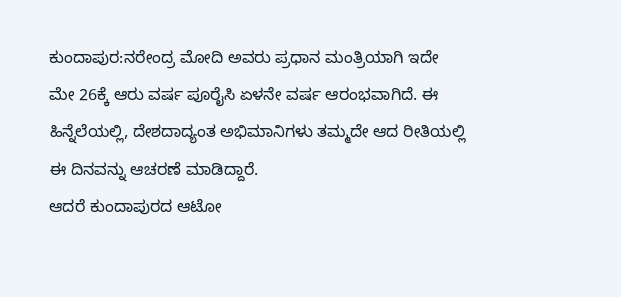ಕುಂದಾಪುರ:ನರೇಂದ್ರ ಮೋದಿ ಅವರು ಪ್ರಧಾನ ಮಂತ್ರಿಯಾಗಿ ಇದೇ ಮೇ 26ಕ್ಕೆ ಆರು ವರ್ಷ ಪೂರೈಸಿ ಏಳನೇ ವರ್ಷ ಆರಂಭವಾಗಿದೆ. ಈ ಹಿನ್ನೆಲೆಯಲ್ಲಿ, ದೇಶದಾದ್ಯಂತ ಅಭಿಮಾನಿಗಳು ತಮ್ಮದೇ ಆದ ರೀತಿಯಲ್ಲಿ ಈ ದಿನವನ್ನು ಆಚರಣೆ ಮಾಡಿದ್ದಾರೆ.
ಆದರೆ ಕುಂದಾಪುರದ ಆಟೋ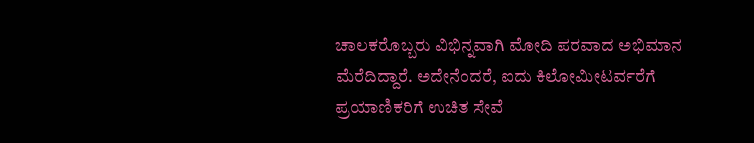ಚಾಲಕರೊಬ್ಬರು ವಿಭಿನ್ನವಾಗಿ ಮೋದಿ ಪರವಾದ ಅಭಿಮಾನ ಮೆರೆದಿದ್ದಾರೆ. ಅದೇನೆಂದರೆ, ಐದು ಕಿಲೋಮೀಟರ್ವರೆಗೆ ಪ್ರಯಾಣಿಕರಿಗೆ ಉಚಿತ ಸೇವೆ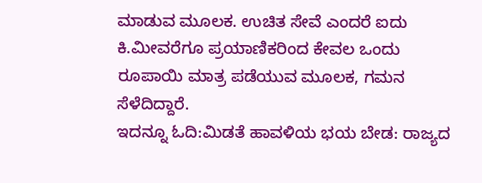ಮಾಡುವ ಮೂಲಕ. ಉಚಿತ ಸೇವೆ ಎಂದರೆ ಐದು ಕಿ.ಮೀವರೆಗೂ ಪ್ರಯಾಣಿಕರಿಂದ ಕೇವಲ ಒಂದು ರೂಪಾಯಿ ಮಾತ್ರ ಪಡೆಯುವ ಮೂಲಕ, ಗಮನ ಸೆಳೆದಿದ್ದಾರೆ.
ಇದನ್ನೂ ಓದಿ:ಮಿಡತೆ ಹಾವಳಿಯ ಭಯ ಬೇಡ: ರಾಜ್ಯದ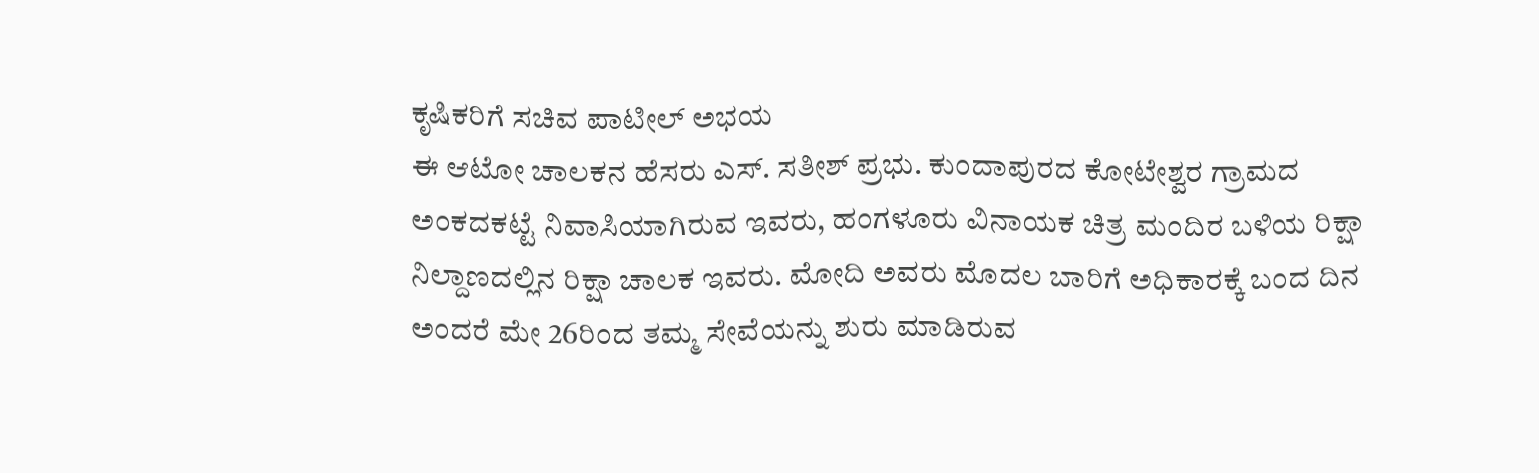ಕೃಷಿಕರಿಗೆ ಸಚಿವ ಪಾಟೀಲ್ ಅಭಯ
ಈ ಆಟೋ ಚಾಲಕನ ಹೆಸರು ಎಸ್. ಸತೀಶ್‌ ಪ್ರಭು. ಕುಂದಾಪುರದ ಕೋಟೇಶ್ವರ ಗ್ರಾಮದ ಅಂಕದಕಟ್ಟೆ ನಿವಾಸಿಯಾಗಿರುವ ಇವರು, ಹಂಗಳೂರು ವಿನಾಯಕ ಚಿತ್ರ ಮಂದಿರ ಬಳಿಯ ರಿಕ್ಷಾ ನಿಲ್ದಾಣದಲ್ಲಿನ ರಿಕ್ಷಾ ಚಾಲಕ ಇವರು. ಮೋದಿ ಅವರು ಮೊದಲ ಬಾರಿಗೆ ಅಧಿಕಾರಕ್ಕೆ ಬಂದ ದಿನ ಅಂದರೆ ಮೇ 26ರಿಂದ ತಮ್ಮ ಸೇವೆಯನ್ನು ಶುರು ಮಾಡಿರುವ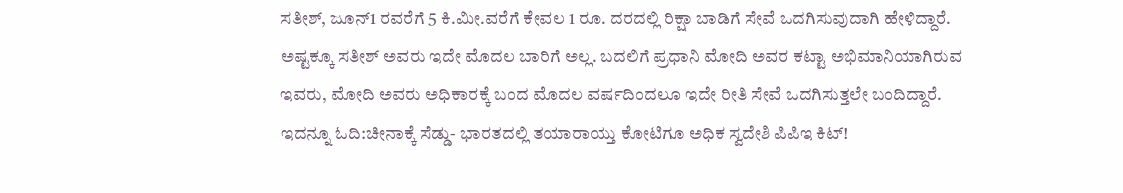ಸತೀಶ್, ಜೂನ್1 ರವರೆಗೆ 5 ಕಿ.ಮೀ.ವರೆಗೆ ಕೇವಲ 1 ರೂ. ದರದಲ್ಲಿ ರಿಕ್ಷಾ ಬಾಡಿಗೆ ಸೇವೆ ಒದಗಿಸುವುದಾಗಿ ಹೇಳಿದ್ದಾರೆ.
ಅಷ್ಟಕ್ಕೂ ಸತೀಶ್ ಅವರು ಇದೇ ಮೊದಲ ಬಾರಿಗೆ ಅಲ್ಲ. ಬದಲಿಗೆ ಪ್ರಧಾನಿ ಮೋದಿ ಅವರ ಕಟ್ಟಾ ಅಭಿಮಾನಿಯಾಗಿರುವ ಇವರು, ಮೋದಿ ಅವರು ಅಧಿಕಾರಕ್ಕೆ ಬಂದ ಮೊದಲ ವರ್ಷದಿಂದಲೂ ಇದೇ ರೀತಿ ಸೇವೆ ಒದಗಿಸುತ್ತಲೇ ಬಂದಿದ್ದಾರೆ.
ಇದನ್ನೂ ಓದಿ:ಚೀನಾಕ್ಕೆ ಸೆಡ್ಡು- ಭಾರತದಲ್ಲಿ ತಯಾರಾಯ್ತು ಕೋಟಿಗೂ ಅಧಿಕ ಸ್ವದೇಶಿ ಪಿಪಿಇ ಕಿಟ್!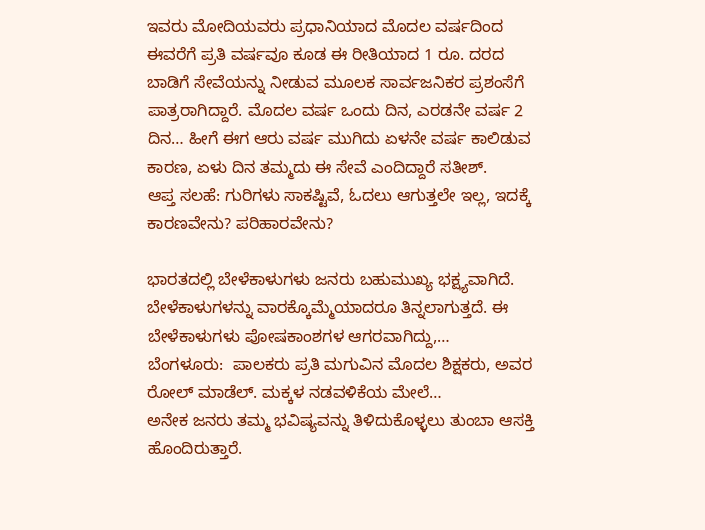ಇವರು ಮೋದಿಯವರು ಪ್ರಧಾನಿಯಾದ ಮೊದಲ ವರ್ಷದಿಂದ ಈವರೆಗೆ ಪ್ರತಿ ವರ್ಷವೂ ಕೂಡ ಈ ರೀತಿಯಾದ 1 ರೂ. ದರದ ಬಾಡಿಗೆ ಸೇವೆಯನ್ನು ನೀಡುವ ಮೂಲಕ ಸಾರ್ವಜನಿಕರ ಪ್ರಶಂಸೆಗೆ ಪಾತ್ರರಾಗಿದ್ದಾರೆ. ಮೊದಲ ವರ್ಷ ಒಂದು ದಿನ, ಎರಡನೇ ವರ್ಷ 2 ದಿನ… ಹೀಗೆ ಈಗ ಆರು ವರ್ಷ ಮುಗಿದು ಏಳನೇ ವರ್ಷ ಕಾಲಿಡುವ ಕಾರಣ, ಏಳು ದಿನ ತಮ್ಮದು ಈ ಸೇವೆ ಎಂದಿದ್ದಾರೆ ಸತೀಶ್.
ಆಪ್ತ ಸಲಹೆ: ಗುರಿಗಳು ಸಾಕಷ್ಟಿವೆ, ಓದಲು ಆಗುತ್ತಲೇ ಇಲ್ಲ, ಇದಕ್ಕೆ ಕಾರಣವೇನು? ಪರಿಹಾರವೇನು?

ಭಾರತದಲ್ಲಿ ಬೇಳೆಕಾಳುಗಳು ಜನರು ಬಹುಮುಖ್ಯ ಭಕ್ಷ್ಯವಾಗಿದೆ. ಬೇಳೆಕಾಳುಗಳನ್ನು ವಾರಕ್ಕೊಮ್ಮೆಯಾದರೂ ತಿನ್ನಲಾಗುತ್ತದೆ. ಈ ಬೇಳೆಕಾಳುಗಳು ಪೋಷಕಾಂಶಗಳ ಆಗರವಾಗಿದ್ದು,…
ಬೆಂಗಳೂರು:  ಪಾಲಕರು ಪ್ರತಿ ಮಗುವಿನ ಮೊದಲ ಶಿಕ್ಷಕರು, ಅವರ ರೋಲ್ ಮಾಡೆಲ್. ಮಕ್ಕಳ ನಡವಳಿಕೆಯ ಮೇಲೆ…
ಅನೇಕ ಜನರು ತಮ್ಮ ಭವಿಷ್ಯವನ್ನು ತಿಳಿದುಕೊಳ್ಳಲು ತುಂಬಾ ಆಸಕ್ತಿ ಹೊಂದಿರುತ್ತಾರೆ.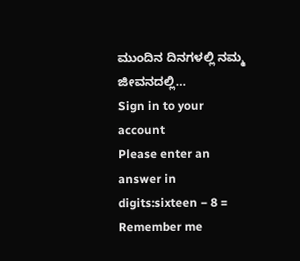ಮುಂದಿನ ದಿನಗಳಲ್ಲಿ ನಮ್ಮ ಜೀವನದಲ್ಲಿ…
Sign in to your account
Please enter an answer in digits:sixteen − 8 =
Remember me